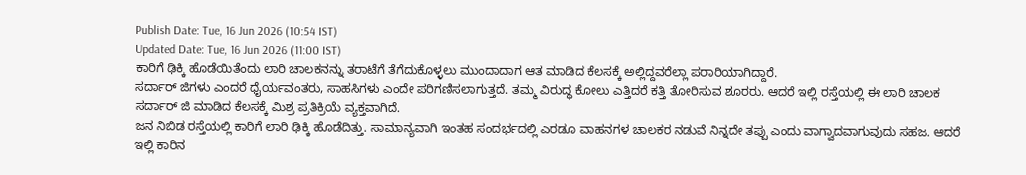Publish Date: Tue, 16 Jun 2026 (10:54 IST)
Updated Date: Tue, 16 Jun 2026 (11:00 IST)
ಕಾರಿಗೆ ಢಿಕ್ಕಿ ಹೊಡೆಯಿತೆಂದು ಲಾರಿ ಚಾಲಕನನ್ನು ತರಾಟೆಗೆ ತೆಗೆದುಕೊಳ್ಳಲು ಮುಂದಾದಾಗ ಆತ ಮಾಡಿದ ಕೆಲಸಕ್ಕೆ ಅಲ್ಲಿದ್ದವರೆಲ್ಲಾ ಪರಾರಿಯಾಗಿದ್ದಾರೆ.
ಸರ್ದಾರ್ ಜಿಗಳು ಎಂದರೆ ಧೈರ್ಯವಂತರು, ಸಾಹಸಿಗಳು ಎಂದೇ ಪರಿಗಣಿಸಲಾಗುತ್ತದೆ. ತಮ್ಮ ವಿರುದ್ಧ ಕೋಲು ಎತ್ತಿದರೆ ಕತ್ತಿ ತೋರಿಸುವ ಶೂರರು. ಆದರೆ ಇಲ್ಲಿ ರಸ್ತೆಯಲ್ಲಿ ಈ ಲಾರಿ ಚಾಲಕ ಸರ್ದಾರ್ ಜಿ ಮಾಡಿದ ಕೆಲಸಕ್ಕೆ ಮಿಶ್ರ ಪ್ರತಿಕ್ರಿಯೆ ವ್ಯಕ್ತವಾಗಿದೆ.
ಜನ ನಿಬಿಡ ರಸ್ತೆಯಲ್ಲಿ ಕಾರಿಗೆ ಲಾರಿ ಢಿಕ್ಕಿ ಹೊಡೆದಿತ್ತು. ಸಾಮಾನ್ಯವಾಗಿ ಇಂತಹ ಸಂದರ್ಭದಲ್ಲಿ ಎರಡೂ ವಾಹನಗಳ ಚಾಲಕರ ನಡುವೆ ನಿನ್ನದೇ ತಪ್ಪು ಎಂದು ವಾಗ್ವಾದವಾಗುವುದು ಸಹಜ. ಆದರೆ ಇಲ್ಲಿ ಕಾರಿನ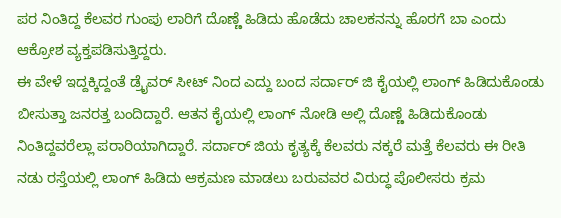ಪರ ನಿಂತಿದ್ದ ಕೆಲವರ ಗುಂಪು ಲಾರಿಗೆ ದೊಣ್ಣೆ ಹಿಡಿದು ಹೊಡೆದು ಚಾಲಕನನ್ನು ಹೊರಗೆ ಬಾ ಎಂದು ಆಕ್ರೋಶ ವ್ಯಕ್ತಪಡಿಸುತ್ತಿದ್ದರು.
ಈ ವೇಳೆ ಇದ್ದಕ್ಕಿದ್ದಂತೆ ಡ್ರೈವರ್ ಸೀಟ್ ನಿಂದ ಎದ್ದು ಬಂದ ಸರ್ದಾರ್ ಜಿ ಕೈಯಲ್ಲಿ ಲಾಂಗ್ ಹಿಡಿದುಕೊಂಡು ಬೀಸುತ್ತಾ ಜನರತ್ತ ಬಂದಿದ್ದಾರೆ. ಆತನ ಕೈಯಲ್ಲಿ ಲಾಂಗ್ ನೋಡಿ ಅಲ್ಲಿ ದೊಣ್ಣೆ ಹಿಡಿದುಕೊಂಡು ನಿಂತಿದ್ದವರೆಲ್ಲಾ ಪರಾರಿಯಾಗಿದ್ದಾರೆ. ಸರ್ದಾರ್ ಜಿಯ ಕೃತ್ಯಕ್ಕೆ ಕೆಲವರು ನಕ್ಕರೆ ಮತ್ತೆ ಕೆಲವರು ಈ ರೀತಿ ನಡು ರಸ್ತೆಯಲ್ಲಿ ಲಾಂಗ್ ಹಿಡಿದು ಆಕ್ರಮಣ ಮಾಡಲು ಬರುವವರ ವಿರುದ್ಧ ಪೊಲೀಸರು ಕ್ರಮ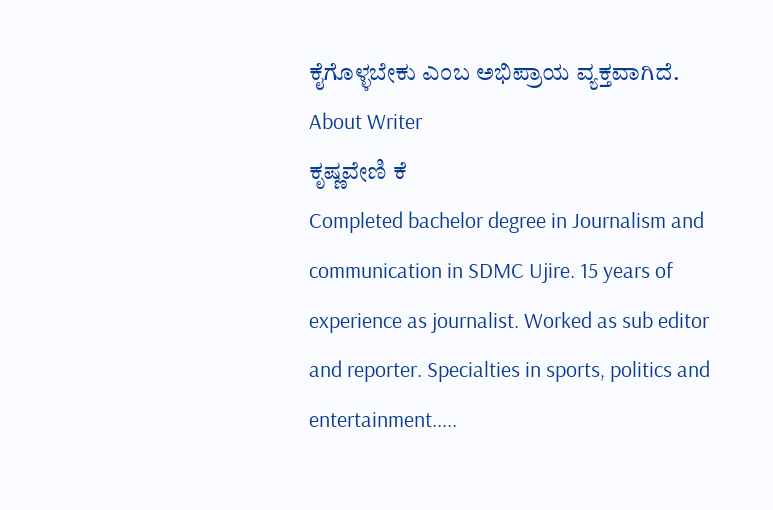ಕೈಗೊಳ್ಳಬೇಕು ಎಂಬ ಅಭಿಪ್ರಾಯ ವ್ಯಕ್ತವಾಗಿದೆ.
About Writer
ಕೃಷ್ಣವೇಣಿ ಕೆ
Completed bachelor degree in Journalism and communication in SDMC Ujire. 15 years of experience as journalist. Worked as sub editor and reporter. Specialties in sports, politics and entertainment.....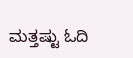ಮತ್ತಷ್ಟು ಓದಿ